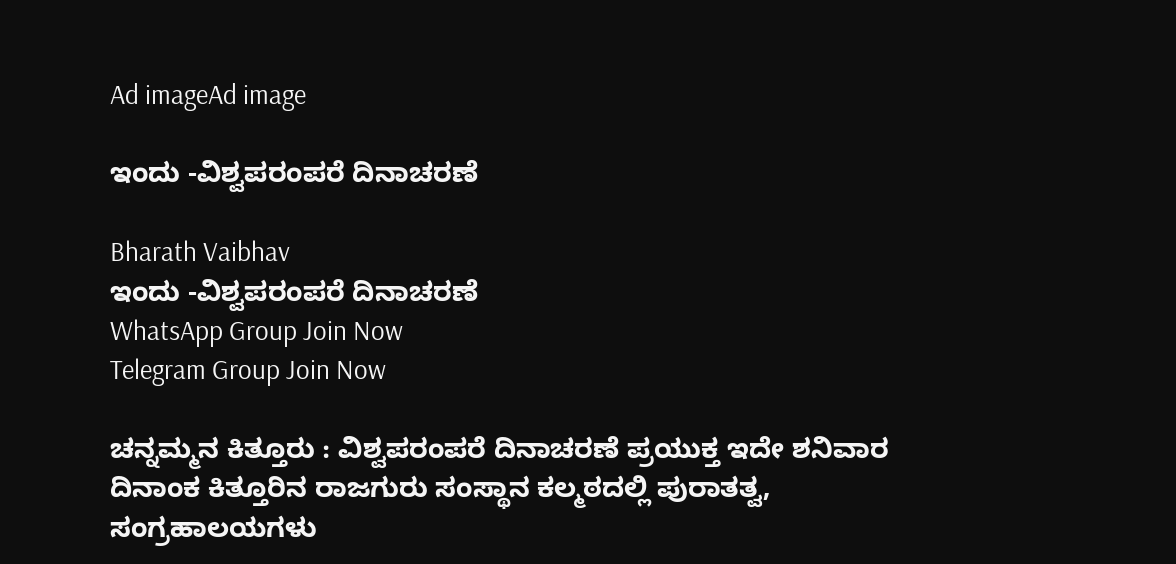Ad imageAd image

ಇಂದು -ವಿಶ್ವಪರಂಪರೆ ದಿನಾಚರಣೆ

Bharath Vaibhav
ಇಂದು -ವಿಶ್ವಪರಂಪರೆ ದಿನಾಚರಣೆ
WhatsApp Group Join Now
Telegram Group Join Now

ಚನ್ನಮ್ಮನ ಕಿತ್ತೂರು : ವಿಶ್ವಪರಂಪರೆ ದಿನಾಚರಣೆ ಪ್ರಯುಕ್ತ ಇದೇ ಶನಿವಾರ ದಿನಾಂಕ ಕಿತ್ತೂರಿನ ರಾಜಗುರು ಸಂಸ್ಥಾನ ಕಲ್ಮಠದಲ್ಲಿ ಪುರಾತತ್ವ, ಸಂಗ್ರಹಾಲಯಗಳು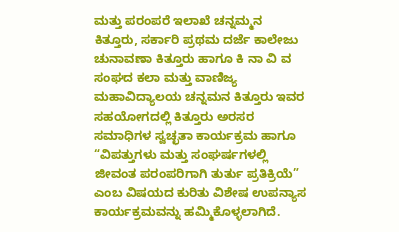ಮತ್ತು ಪರಂಪರೆ ಇಲಾಖೆ ಚನ್ನಮ್ಮನ ಕಿತ್ತೂರು, ಸರ್ಕಾರಿ ಪ್ರಥಮ ದರ್ಜೆ ಕಾಲೇಜು ಚುನಾವಣಾ ಕಿತ್ತೂರು ಹಾಗೂ ಕಿ ನಾ ವಿ ವ ಸಂಘದ ಕಲಾ ಮತ್ತು ವಾಣಿಜ್ಯ ಮಹಾವಿದ್ಯಾಲಯ ಚನ್ನಮನ ಕಿತ್ತೂರು ಇವರ ಸಹಯೋಗದಲ್ಲಿ ಕಿತ್ತೂರು ಅರಸರ ಸಮಾಧಿಗಳ ಸ್ವಚ್ಛತಾ ಕಾರ್ಯಕ್ರಮ ಹಾಗೂ “ವಿಪತ್ತುಗಳು ಮತ್ತು ಸಂಘರ್ಷಗಳಲ್ಲಿ ಜೀವಂತ ಪರಂಪರಿಗಾಗಿ ತುರ್ತು ಪ್ರತಿಕ್ರಿಯೆ” ಎಂಬ ವಿಷಯದ ಕುರಿತು ವಿಶೇಷ ಉಪನ್ಯಾಸ ಕಾರ್ಯಕ್ರಮವನ್ನು ಹಮ್ಮಿಕೊಳ್ಳಲಾಗಿದೆ.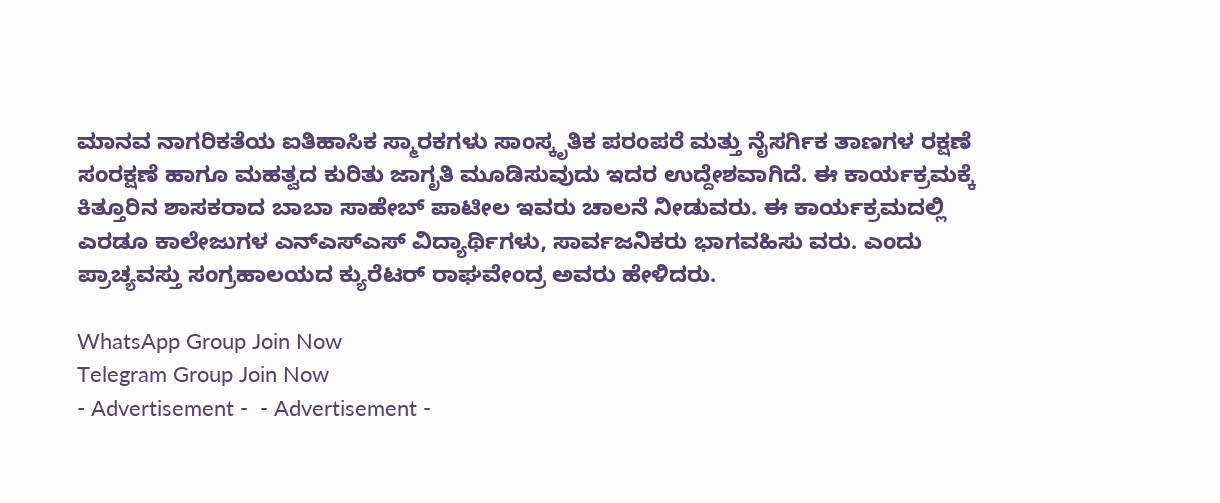ಮಾನವ ನಾಗರಿಕತೆಯ ಐತಿಹಾಸಿಕ ಸ್ಮಾರಕಗಳು ಸಾಂಸ್ಕೃತಿಕ ಪರಂಪರೆ ಮತ್ತು ನೈಸರ್ಗಿಕ ತಾಣಗಳ ರಕ್ಷಣೆ ಸಂರಕ್ಷಣೆ ಹಾಗೂ ಮಹತ್ವದ ಕುರಿತು ಜಾಗೃತಿ ಮೂಡಿಸುವುದು ಇದರ ಉದ್ದೇಶವಾಗಿದೆ. ಈ ಕಾರ್ಯಕ್ರಮಕ್ಕೆ ಕಿತ್ತೂರಿನ ಶಾಸಕರಾದ ಬಾಬಾ ಸಾಹೇಬ್ ಪಾಟೀಲ ಇವರು ಚಾಲನೆ ನೀಡುವರು. ಈ ಕಾರ್ಯಕ್ರಮದಲ್ಲಿ ಎರಡೂ ಕಾಲೇಜುಗಳ ಎನ್ಎಸ್ಎಸ್ ವಿದ್ಯಾರ್ಥಿಗಳು, ಸಾರ್ವಜನಿಕರು ಭಾಗವಹಿಸು ವರು. ಎಂದು ಪ್ರಾಚ್ಯವಸ್ತು ಸಂಗ್ರಹಾಲಯದ ಕ್ಯುರೆಟರ್ ರಾಘವೇಂದ್ರ ಅವರು ಹೇಳಿದರು.

WhatsApp Group Join Now
Telegram Group Join Now
- Advertisement -  - Advertisement -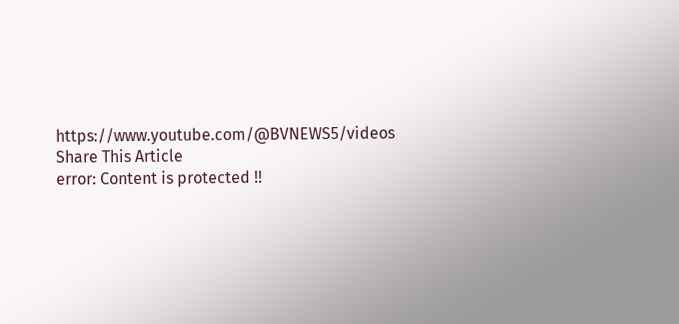https://www.youtube.com/@BVNEWS5/videos
Share This Article
error: Content is protected !!